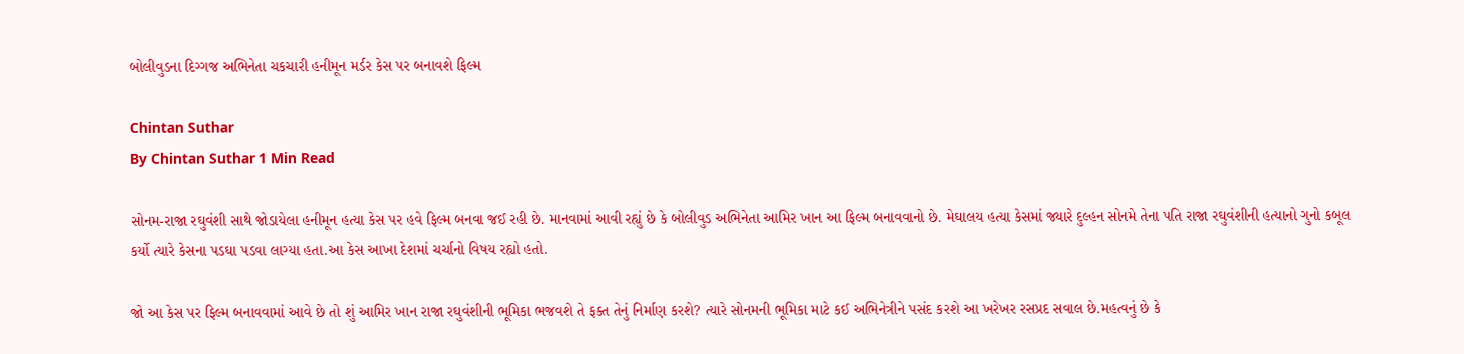બોલીવુડના દિગ્ગજ અભિનેતા ચકચારી હનીમૂન મર્ડર કેસ પર બનાવશે ફિલ્મ

Chintan Suthar
By Chintan Suthar 1 Min Read

સોનમ-રાજા રઘુવંશી સાથે જોડાયેલા હનીમૂન હત્યા કેસ પર હવે ફિલ્મ બનવા જઈ રહી છે. માનવામાં આવી રહ્યું છે કે બોલીવુડ અભિનેતા આમિર ખાન આ ફિલ્મ બનાવવાનો છે. મેઘાલય હત્યા કેસમાં જ્યારે દુલ્હન સોનમે તેના પતિ રાજા રઘુવંશીની હત્યાનો ગુનો કબૂલ કર્યો ત્યારે કેસના પડઘા પડવા લાગ્યા હતા.આ કેસ આખા દેશમાં ચર્ચાનો વિષય રહ્યો હતો.

જો આ કેસ પર ફિલ્મ બનાવવામાં આવે છે તો શું આમિર ખાન રાજા રઘુવંશીની ભૂમિકા ભજવશે તે ફક્ત તેનું નિર્માણ કરશે? ત્યારે સોનમની ભૂમિકા માટે કઈ અભિનેત્રીને પસંદ કરશે આ ખરેખર રસપ્રદ સવાલ છે.મહત્વનું છે કે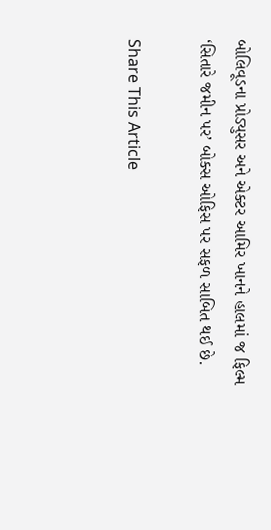બોલિવૂડના પ્રોડ્યુસર અને એક્ટર આમિર ખાનને હાલમાં જ ફિલ્મ ‘સિતારે જમીન પર’ બોક્સ ઓફિસ પર સફળ સાબિત થઈ છે.

Share This Article